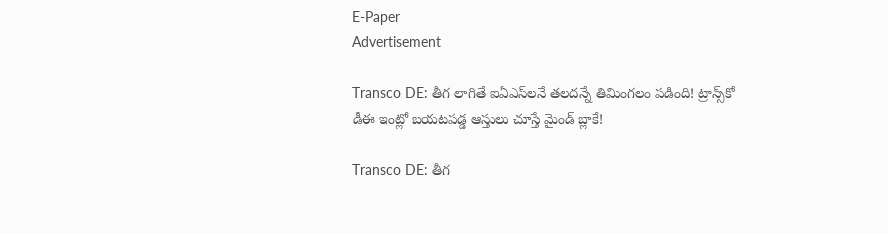E-Paper
Advertisement

Transco DE: తీగ లాగితే ఐఏఎస్‌లనే తలదన్నే తిమింగలం పడింది! ట్రాన్స్‌కో డీఈ ఇంట్లో బయటపడ్డ ఆస్తులు చూస్తే మైండ్ బ్లాకే!

Transco DE: తీగ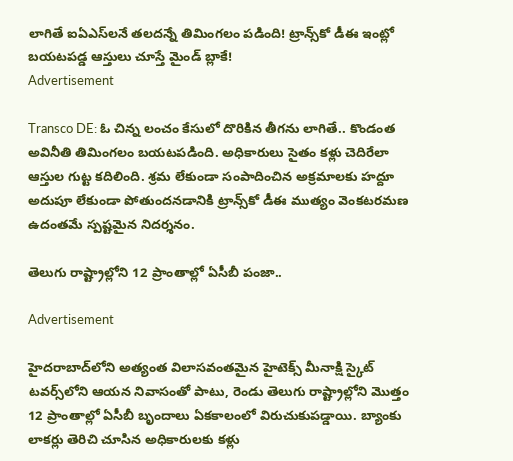లాగితే ఐఏఎస్‌లనే తలదన్నే తిమింగలం పడింది! ట్రాన్స్‌కో డీఈ ఇంట్లో బయటపడ్డ ఆస్తులు చూస్తే మైండ్ బ్లాకే!
Advertisement

Transco DE: ఓ చిన్న లంచం కేసులో దొరికిన తీగను లాగితే.. కొండంత అవినీతి తిమింగలం బయటపడింది. అధికారులు సైతం కళ్లు చెదిరేలా ఆస్తుల గుట్ట కదిలింది. శ్రమ లేకుండా సంపాదించిన అక్రమాలకు హద్దూ అదుపూ లేకుండా పోతుందనడానికి ట్రాన్స్‌కో డీఈ ముత్యం వెంకటరమణ ఉదంతమే స్పష్టమైన నిదర్శనం.

తెలుగు రాష్ట్రాల్లోని 12 ప్రాంతాల్లో ఏసీబీ పంజా..

Advertisement

హైదరాబాద్‌లోని అత్యంత విలాసవంతమైన హైటెక్స్‌ మీనాక్షి స్కైట్ టవర్స్‌లోని ఆయన నివాసంతో పాటు, రెండు తెలుగు రాష్ట్రాల్లోని మొత్తం 12 ప్రాంతాల్లో ఏసీబీ బృందాలు ఏకకాలంలో విరుచుకుపడ్డాయి. బ్యాంకు లాకర్లు తెరిచి చూసిన అధికారులకు కళ్లు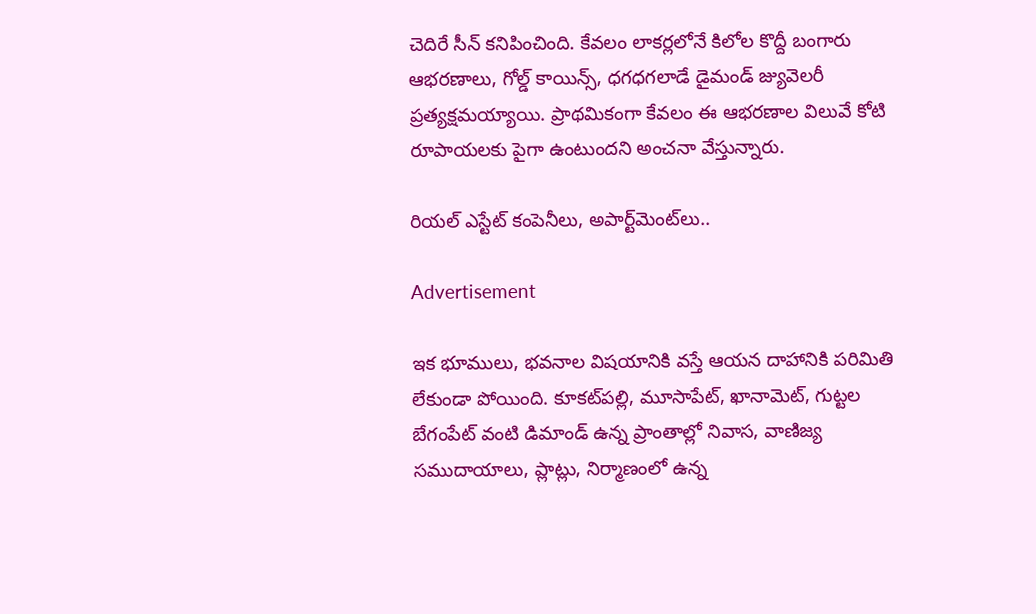చెదిరే సీన్ కనిపించింది. కేవలం లాకర్లలోనే కిలోల కొద్దీ బంగారు ఆభరణాలు, గోల్డ్ కాయిన్స్, ధగధగలాడే డైమండ్ జ్యువెలరీ ప్రత్యక్షమయ్యాయి. ప్రాథమికంగా కేవలం ఈ ఆభరణాల విలువే కోటి రూపాయలకు పైగా ఉంటుందని అంచనా వేస్తున్నారు.

రియల్ ఎస్టేట్ కంపెనీలు, అపార్ట్‌మెంట్‌లు..

Advertisement

ఇక భూములు, భవనాల విషయానికి వస్తే ఆయన దాహానికి పరిమితి లేకుండా పోయింది. కూకట్‌పల్లి, మూసాపేట్, ఖానామెట్, గుట్టల బేగంపేట్ వంటి డిమాండ్ ఉన్న ప్రాంతాల్లో నివాస, వాణిజ్య సముదాయాలు, ప్లాట్లు, నిర్మాణంలో ఉన్న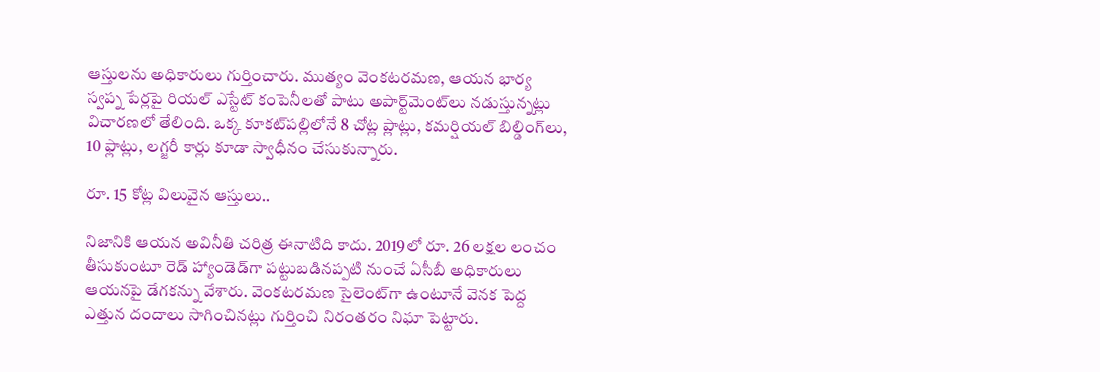ఆస్తులను అధికారులు గుర్తించారు. ముత్యం వెంకటరమణ, ఆయన భార్య స్వప్న పేర్లపై రియల్ ఎస్టేట్ కంపెనీలతో పాటు అపార్ట్‌మెంట్‌లు నడుస్తున్నట్లు విచారణలో తేలింది. ఒక్క కూకట్‌పల్లిలోనే 8 చోట్ల ప్లాట్లు, కమర్షియల్ బిల్డింగ్‌లు, 10 ఫ్లాట్లు, లగ్జరీ కార్లు కూడా స్వాధీనం చేసుకున్నారు.

రూ. 15 కోట్ల విలువైన ఆస్తులు..

నిజానికి ఆయన అవినీతి చరిత్ర ఈనాటిది కాదు. 2019లో రూ. 26 లక్షల లంచం తీసుకుంటూ రెడ్ హ్యాండెడ్‌గా పట్టుబడినప్పటి నుంచే ఏసీబీ అధికారులు ఆయనపై డేగకన్ను వేశారు. వెంకటరమణ సైలెంట్‌గా ఉంటూనే వెనక పెద్ద ఎత్తున దందాలు సాగించినట్లు గుర్తించి నిరంతరం నిఘా పెట్టారు.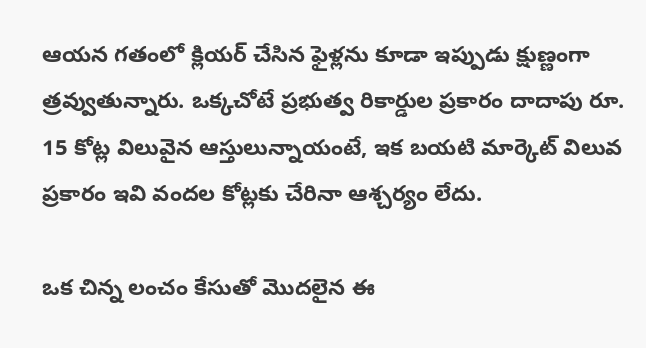ఆయన గతంలో క్లియర్ చేసిన ఫైళ్లను కూడా ఇప్పుడు క్షుణ్ణంగా త్రవ్వుతున్నారు. ఒక్కచోటే ప్రభుత్వ రికార్డుల ప్రకారం దాదాపు రూ. 15 కోట్ల విలువైన ఆస్తులున్నాయంటే, ఇక బయటి మార్కెట్ విలువ ప్రకారం ఇవి వందల కోట్లకు చేరినా ఆశ్చర్యం లేదు.

ఒక చిన్న లంచం కేసుతో మొదలైన ఈ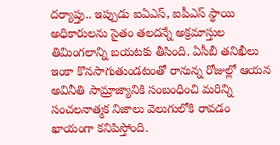దర్యాప్తు.. ఇప్పుడు ఐఏఎస్, ఐపీఎస్ స్థాయి అధికారులను సైతం తలదన్నే అక్రమాస్తుల తిమింగలాన్ని బయటకు తీసింది. ఏసీబీ తనిఖీలు ఇంకా కొనసాగుతుండటంతో రానున్న రోజుల్లో ఆయన అవినీతి సామ్రాజ్యానికి సంబంధించి మరిన్ని సంచలనాత్మక నిజాలు వెలుగులోకి రావడం ఖాయంగా కనిపిస్తోంది.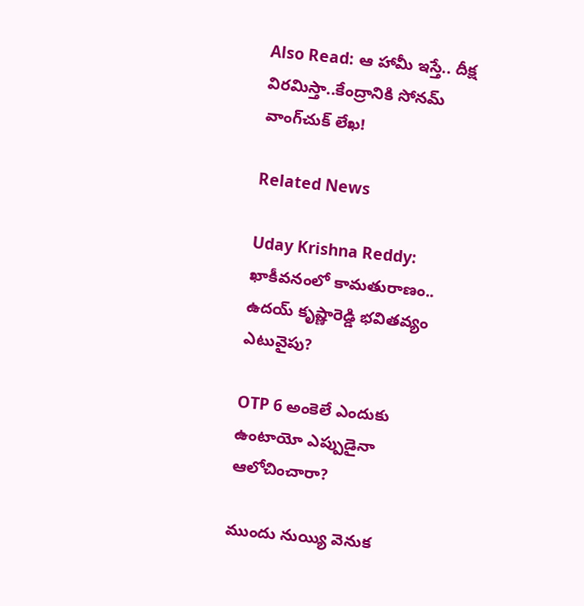Also Read: ఆ హామీ ఇస్తే.. దీక్ష విరమిస్తా..కేంద్రానికి సోనమ్ వాంగ్‌చుక్ లేఖ!

Related News

Uday Krishna Reddy: ఖాకీవనంలో కామతురాణం.. ఉదయ్‌ కృష్ణారెడ్డి భవితవ్యం ఎటువైపు?

OTP 6 అంకెలే ఎందుకు ఉంటాయో ఎప్పుడైనా ఆలోచించారా?

ముందు నుయ్యి వెనుక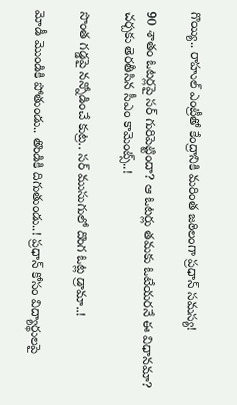గొయ్యి.. రాహుల్ ఎంట్రీతో కేంద్రానికి మ‌రింత జ‌ఠిలంగా ప్ర‌ధాన్ స‌మ‌స్య‌!

90 శాతం ఓట‌ర్ల‌పై స‌ర్ గురిపెట్టిందా? ఆ ఓట‌ర్లు త‌మ‌కు ఓటేయ‌ర‌నే ఈ విధాన‌మా? చ‌ర్చ‌కు తెర‌తీసిన సీఎం కామెంట్స్‌..!

సొంత గ‌డ్డ‌పై న‌న్నోడించే కుట్ర‌.. స‌ర్ ముసుగులో దొంగ ఓట్ల డ్రామా..!

మోడీ మొండికి పోతుండు.. తొండికి దిగుతుండు..! ప్ర‌ధాన్ కోసం విద్యార్థుల‌పై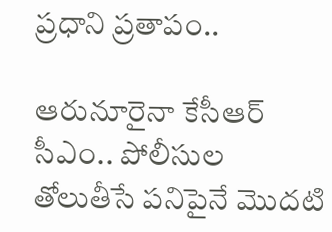ప్ర‌ధాని ప్ర‌తాపం..

ఆరునూరైనా కేసీఆర్ సీఎం.. పోలీసుల తోలుతీసే ప‌నిపైనే మొద‌టి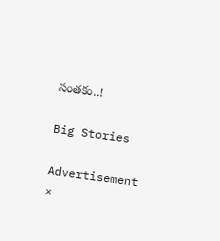సంత‌కం..!

Big Stories

Advertisement
×